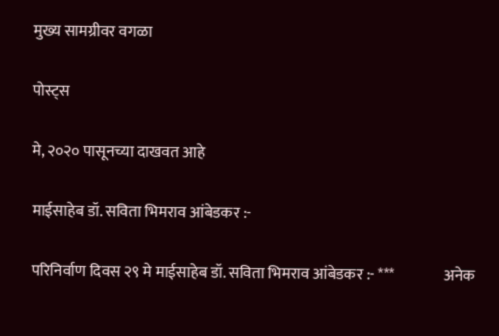मुख्य सामग्रीवर वगळा

पोस्ट्स

मे, २०२० पासूनच्या दाखवत आहे

माईसाहेब डॉ. सविता भिमराव आंबेडकर :-

परिनिर्वाण दिवस २९ मे माईसाहेब डॉ. सविता भिमराव आंबेडकर :- ***                अनेक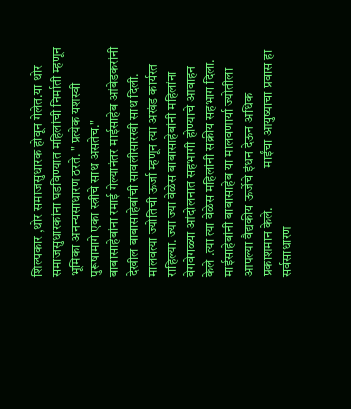शिल्पकार ,थोर समाजसुधारक होवून गेलेत.या थोर समाजसुधारकांना घडविण्यात महिलांची निर्माती म्हणून भूमिका अनन्यसाधारण ठरते. " प्रत्येक यशस्वी पुरूषामागे एका स्त्रीचे साथ असतेच."                 बाबासाहेबांना रमाई गेल्यानंतर माईसाहेब आंबेडकरांनी देखील बाबासाहेबांची सावलीसारखी साथ दिली. मालवत्या ज्योतिची ऊर्जा म्हणून त्या अखंड कार्यरत राहिल्या. ज्या ज्या वेळेस बाबासाहेबांनी महिलांना वेगवेगळ्या आंदोलनात सहभागी होण्याचे आवाहन केले .त्या त्या वेळेस महिलांनी सक्रीय सहभाग दिला. माईसाहेबांनी बाबासाहेब या मालवणार्या ज्योतीला आपल्या वैद्यकीय ऊर्जेचे इंधन देऊन अधिक प्रकाशमान केले.               माईंचा आयुष्याचा प्रवास हा सर्वसाधारण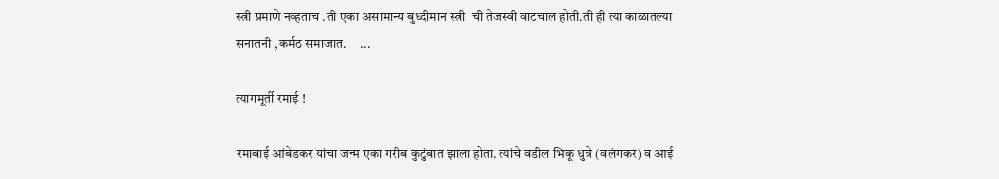स्त्री प्रमाणे नव्हताच .ती एका असामान्य बुध्दीमान स्त्री  ची तेजस्वी वाटचाल होती.ती ही त्या काळातल्या सनातनी ,कर्मठ समाजात.     ...

त्यागमूर्ती रमाई !

रमाबाई आंबेडकर यांचा जन्म एका गरीब कुटुंबात झाला होता. त्यांचे वडील भिकू धुत्रे (वलंगकर) व आई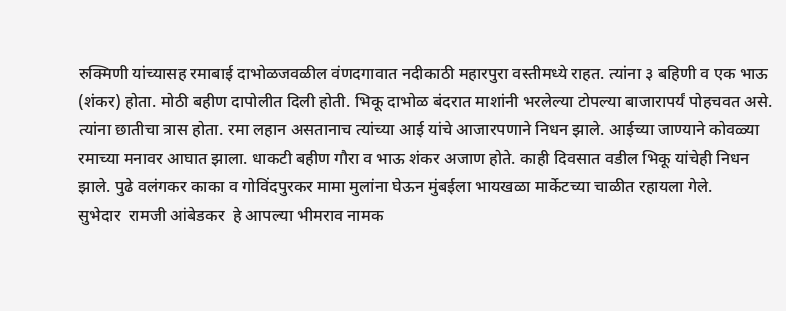रुक्मिणी यांच्यासह रमाबाई दाभोळजवळील वंणदगावात नदीकाठी महारपुरा वस्तीमध्ये राहत. त्यांना ३ बहिणी व एक भाऊ (शंकर) होता. मोठी बहीण दापोलीत दिली होती. भिकू दाभोळ बंदरात माशांनी भरलेल्या टोपल्या बाजारापर्यं पोहचवत असे. त्यांना छातीचा त्रास होता. रमा लहान असतानाच त्यांच्या आई यांचे आजारपणाने निधन झाले. आईच्या जाण्याने कोवळ्या रमाच्या मनावर आघात झाला. धाकटी बहीण गौरा व भाऊ शंकर अजाण होते. काही दिवसात वडील भिकू यांचेही निधन झाले. पुढे वलंगकर काका व गोविंदपुरकर मामा मुलांना घेऊन मुंबईला भायखळा मार्केटच्या चाळीत रहायला गेले.       सुभेदार  रामजी आंबेडकर  हे आपल्या भीमराव नामक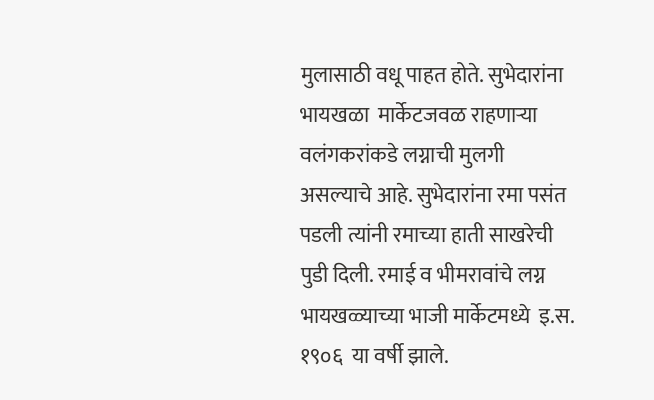मुलासाठी वधू पाहत होते. सुभेदारांना  भायखळा  मार्केटजवळ राहणाऱ्या वलंगकरांकडे लग्नाची मुलगी असल्याचे आहे. सुभेदारांना रमा पसंत पडली त्यांनी रमाच्या हाती साखरेची पुडी दिली. रमाई व भीमरावांचे लग्न भायखळ्याच्या भाजी मार्केटमध्ये  इ.स. १९०६  या वर्षी झाले.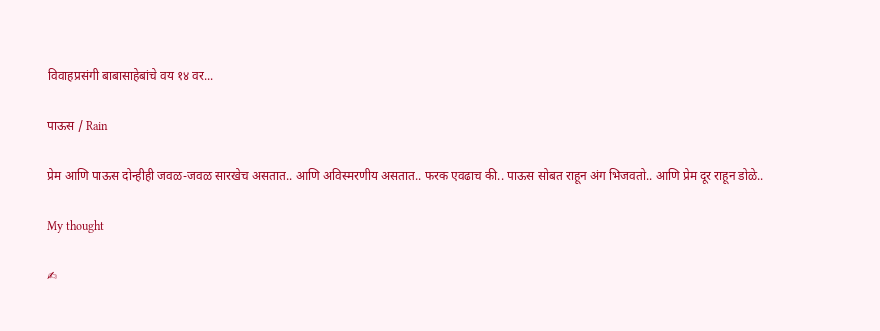विवाहप्रसंगी बाबासाहेबांचे वय १४ वर...

पाऊस / Rain

प्रेम आणि पाऊस दोन्हीही जवळ-जवळ सारखेच असतात.. आणि अविस्मरणीय असतात.. फरक एवढाच की.. पाऊस सोबत राहून अंग भिजवतो.. आणि प्रेम दूर राहून डोळे..

My thought

✍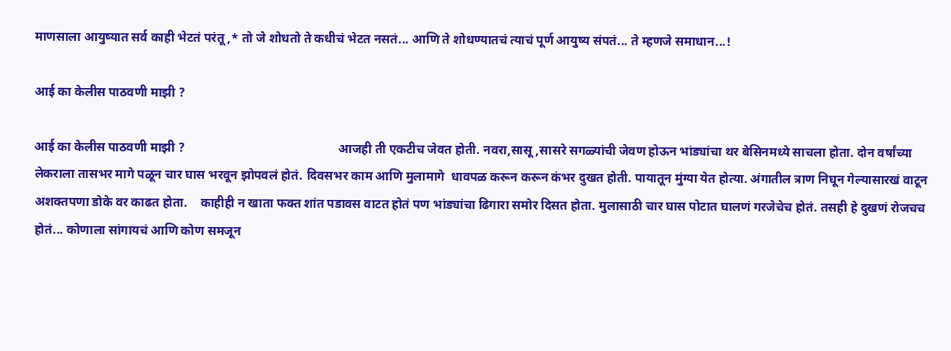माणसाला आयुष्यात सर्व काही भेटतं परंतू ,* तो जे शोधतो ते कधीचं भेटत नसतं... आणि ते शोधण्यातचं त्याचं पूर्ण आयुष्य संपतं... ते म्हणजे समाधान...!

आई का केलीस पाठवणी माझी ?

आई का केलीस पाठवणी माझी ?                                                 आजही ती एकटीच जेवत होती. नवरा,सासू,सासरे सगळ्यांची जेवण होऊन भांड्यांचा थर बेसिनमध्ये साचला होता. दोन वर्षांच्या लेकराला तासभर मागे पळून चार घास भरवून झोपवलं होतं. दिवसभर काम आणि मुलामागे  धावपळ करून करून कंभर दुखत होती. पायातून मुंग्या येत होत्या. अंगातील त्राण निघून गेल्यासारखं वाटून अशक्तपणा डोके वर काढत होता.    काहीही न खाता फक्त शांत पडावस वाटत होतं पण भांड्यांचा ढिगारा समोर दिसत होता. मुलासाठी चार घास पोटात घालणं गरजेचेच होतं. तसही हे दुखणं रोजचच होतं... कोणाला सांगायचं आणि कोण समजून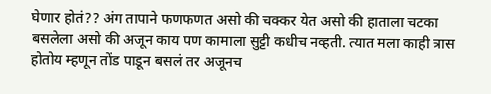घेणार होतं?? अंग तापाने फणफणत असो की चक्कर येत असो की हाताला चटका बसलेला असो की अजून काय पण कामाला सुट्टी कधीच नव्हती. त्यात मला काही त्रास होतोय म्हणून तोंड पाडून बसलं तर अजूनच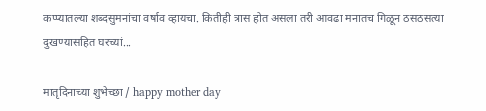कप्प्यातल्या शब्दसुमनांचा वर्षाव व्हायचा. कितीही त्रास होत असला तरी आवढा मनातच गिळून ठसठसत्या दुखण्यासहित घरच्यां...

मातृदिनाच्या शुभेच्छा / happy mother day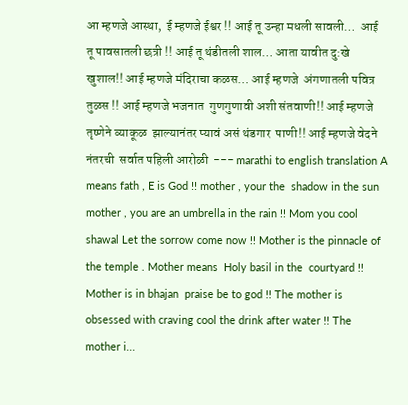आ म्हणजे आस्था,  ई म्हणजे ईश्वर !! आई तू उन्हा मधली सावली…  आई तू पावसातली छत्री !! आई तू थंडीतली शाल… आता यावीत दु:खे खुशाल!! आई म्हणजे मंदिराचा कळस… आई म्हणजे  अंगणातली पवित्र तुळस !! आई म्हणजे भजनात  गुणगुणावी अशी संतवाणी!! आई म्हणजे तृष्णेने व्याकूळ  झाल्यानंतर प्यावं असं थंडगार  पाणी!! आई म्हणजे वेदने नंतरची  सर्वात पहिली आरोळी  --- marathi to english translation A means fath , E is God !! mother , your the  shadow in the sun  mother , you are an umbrella in the rain !! Mom you cool shawal Let the sorrow come now !! Mother is the pinnacle of the temple . Mother means  Holy basil in the  courtyard !! Mother is in bhajan  praise be to god !! The mother is  obsessed with craving cool the drink after water !! The mother i...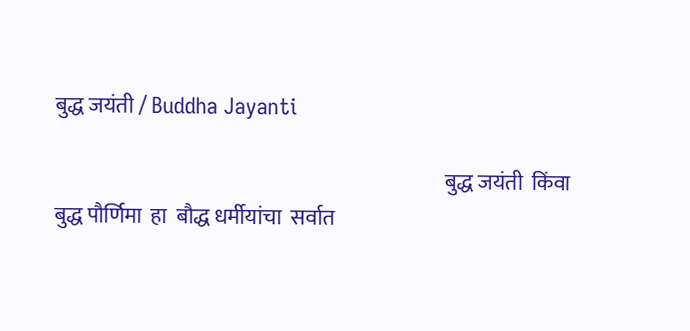बुद्ध जयंती / Buddha Jayanti

                                                                                             बुद्ध जयंती  किंवा  बुद्ध पौर्णिमा  हा  बौद्ध धर्मीयांचा  सर्वात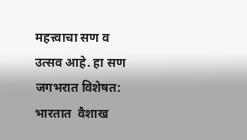महत्त्वाचा सण व उत्सव आहे. हा सण जगभरात विशेषत: भारतात  वैशाख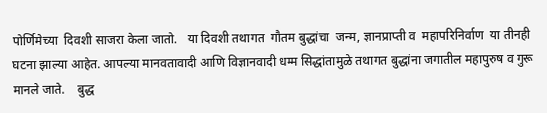पोर्णिमेच्या  दिवशी साजरा केला जातो.   या दिवशी तथागत  गौतम बुद्धांचा  जन्म, ज्ञानप्राप्‍ती व  महापरिनिर्वाण  या तीनही घटना झाल्या आहेत. आपल्या मानवतावादी आणि विज्ञानवादी धम्म सिद्धांतामुळे तथागत बुद्धांना जगातील महापुरुष व गुरू मानले जाते.    बुद्ध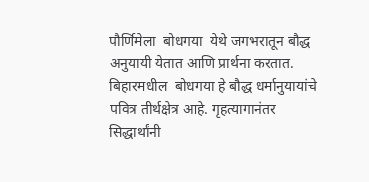पौर्णिमेला  बोधगया  येथे जगभरातून बौद्ध अनुयायी येतात आणि प्रार्थना करतात.  बिहारमधील  बोधगया हे बौद्ध धर्मानुयायांचे पवित्र तीर्थक्षेत्र आहे. गृहत्यागानंतर सिद्धार्थांनी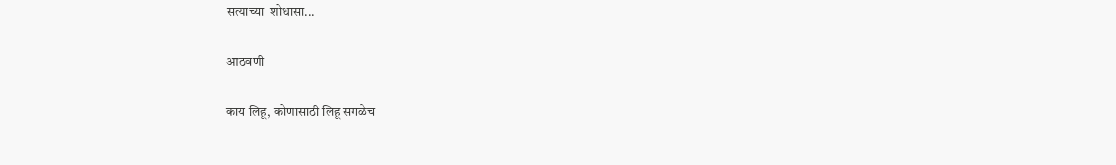सत्याच्या  शोधासा...

आठवणी

काय लिहू, कोणासाठी लिहू सगळेच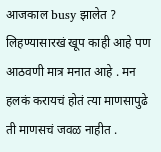आजकाल busy झालेत ? लिहण्यासारखं खूप काही आहे पण आठवणी मात्र मनात आहे . मन हलकं करायचं होतं त्या माणसापुढे ती माणसचं जवळ नाहीत .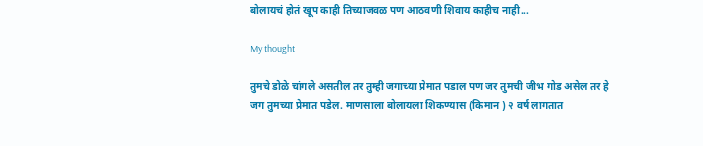बोलायचं होतं खूप काही तिच्याजवळ पण आठवणी शिवाय काहीच नाही...

My thought

तुमचे डोळे चांगले असतील तर तुम्ही जगाच्या प्रेमात पडाल पण जर तुमची जीभ गोड असेल तर हे जग तुमच्या प्रेमात पडेल. माणसाला बोलायला शिकण्यास (किमान ) २ वर्ष लागतात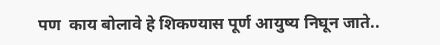पण  काय बोलावे हे शिकण्यास पूर्ण आयुष्य निघून जाते..